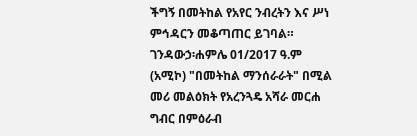ችግኝ በመትከል የአየር ንብረትን እና ሥነ ምኅዳርን መቆጣጠር ይገባል።
ገንዳውኃ፡ሐምሌ 01/2017 ዓ.ም (አሚኮ) "በመትከል ማንሰራራት" በሚል መሪ መልዕክት የአረንጓዴ አሻራ መርሐ ግብር በምዕራብ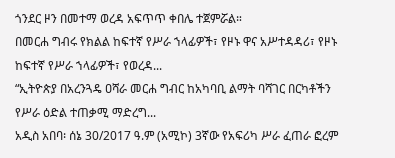ጎንደር ዞን በመተማ ወረዳ አፍጥጥ ቀበሌ ተጀምሯል።
በመርሐ ግብሩ የክልል ከፍተኛ የሥራ ኀላፊዎች፣ የዞኑ ዋና አሥተዳዳሪ፣ የዞኑ ከፍተኛ የሥራ ኀላፊዎች፣ የወረዳ...
“ኢትዮጵያ በአረንጓዴ ዐሻራ መርሐ ግብር ከአካባቢ ልማት ባሻገር በርካቶችን የሥራ ዕድል ተጠቃሚ ማድረግ...
አዲስ አበባ፡ ሰኔ 30/2017 ዓ.ም (አሚኮ) 3ኛው የአፍሪካ ሥራ ፈጠራ ፎረም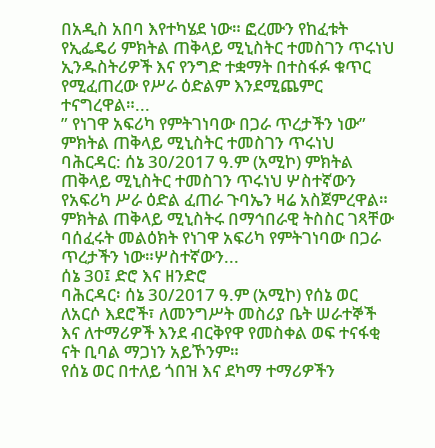በአዲስ አበባ እየተካሄደ ነው። ፎረሙን የከፈቱት የኢፌዴሪ ምክትል ጠቅላይ ሚኒስትር ተመስገን ጥሩነህ ኢንዱስትሪዎች እና የንግድ ተቋማት በተስፋፉ ቁጥር የሚፈጠረው የሥራ ዕድልም እንደሚጨምር ተናግረዋል።...
” የነገዋ አፍሪካ የምትገነባው በጋራ ጥረታችን ነው” ምክትል ጠቅላይ ሚኒስትር ተመስገን ጥሩነህ
ባሕርዳር: ሰኔ 30/2017 ዓ.ም (አሚኮ) ምክትል ጠቅላይ ሚኒስትር ተመስገን ጥሩነህ ሦስተኛውን የአፍሪካ ሥራ ዕድል ፈጠራ ጉባኤን ዛሬ አስጀምረዋል።
ምክትል ጠቅላይ ሚኒስትሩ በማኅበራዊ ትስስር ገጻቸው ባሰፈሩት መልዕክት የነገዋ አፍሪካ የምትገነባው በጋራ ጥረታችን ነው።ሦስተኛውን...
ሰኔ 30፤ ድሮ እና ዘንድሮ
ባሕርዳር፡ ሰኔ 30/2017 ዓ.ም (አሚኮ) የሰኔ ወር ለአርሶ እደሮች፣ ለመንግሥት መስሪያ ቤት ሠራተኞች እና ለተማሪዎች እንደ ብርቅየዋ የመስቀል ወፍ ተናፋቂ ናት ቢባል ማጋነን አይኾንም።
የሰኔ ወር በተለይ ጎበዝ እና ደካማ ተማሪዎችን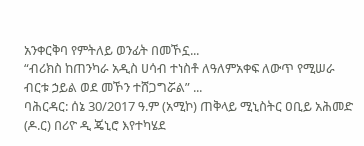አንቀርቅባ የምትለይ ወንፊት በመኾኗ...
“ብሪክስ ከጠንካራ አዲስ ሀሳብ ተነስቶ ለዓለምአቀፍ ለውጥ የሚሠራ ብርቱ ኃይል ወደ መኾን ተሸጋግሯል” ...
ባሕርዳር: ሰኔ 30/2017 ዓ.ም (አሚኮ) ጠቅላይ ሚኒስትር ዐቢይ አሕመድ (ዶ.ር) በሪዮ ዲ ጄኒሮ እየተካሄደ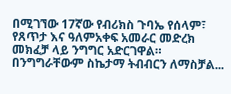በሚገኘው 17ኛው የብሪክስ ጉባኤ የሰላም፣ የጸጥታ እና ዓለምአቀፍ አመራር መድረክ መክፈቻ ላይ ንግግር አድርገዋል።
በንግግራቸውም ስኬታማ ትብብርን ለማስቻል...